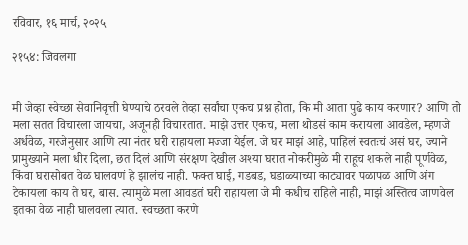रविवार, १६ मार्च, २०२५

२१५४: जिवलगा


मी जेव्हा स्वेच्छा सेवानिवृत्ती घेण्याचे ठरवले तेव्हा सर्वांचा एकच प्रश्न होता, कि मी आता पुढे काय करणार? आणि तो मला सतत विचारला जायचा, अजूनही विचारतात. माझे उत्तर एकच, मला थोडसं काम करायला आवडेल, म्हणजे अर्धवेळ, गरजेनुसार आणि त्या नंतर घरी राहायला मज्जा येईल. जे घर माझं आहे, पाहिलं स्वतःचं असं घर, ज्याने प्रामुख्याने मला धीर दिला, छत दिलं आणि संरक्षण देखील अश्या घरात नोकरीमुळे मी राहूच शकले नाही पूर्णवेळ, किंवा घरासोबत वेळ घालवणं हे झालंच नाही. फक्त घाई, गडबड, घडाळ्याच्या काट्यावर पळापळ आणि अंग टेकायला काय ते घर, बास. त्यामुळे मला आवडतं घरी राहायला जे मी कधीच राहिले नाही, माझं अस्तित्व जाणवेल इतका वेळ नाही घालवला त्यात. स्वच्छता करणे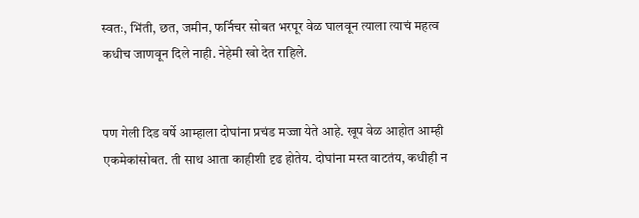स्वतः, भिंती, छत, जमीन, फर्निचर सोबत भरपूर वेळ घालवून त्याला त्याचं महत्व कधीच जाणवून दिले नाही. नेहेमी खो देत राहिले.


पण गेली दिड वर्षे आम्हाला दोघांना प्रचंड मज्जा येते आहे. खूप वेळ आहोत आम्ही एकमेकांसोबत. ती साथ आता काहीशी दृढ होतेय. दोघांना मस्त वाटतंय, कधीही न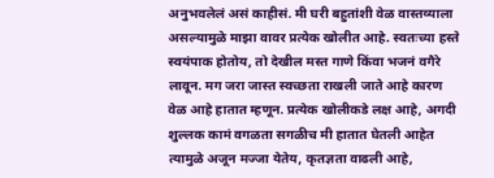अनुभवलेलं असं काहीसं. मी घरी बहुतांशी वेळ वास्तव्याला असल्यामुळे माझा वावर प्रत्येक खोलीत आहे. स्वतःच्या हस्ते स्वयंपाक होतोय, तो देखील मस्त गाणे किंवा भजनं वगैरे लावून. मग जरा जास्त स्वच्छता राखली जाते आहे कारण वेळ आहे हातात म्हणून. प्रत्येक खोलीकडे लक्ष आहे, अगदी शुल्लक कामं वगळता सगळीच मी हातात घेतली आहेत त्यामुळे अजून मज्जा येतेय, कृतज्ञता वाढली आहे,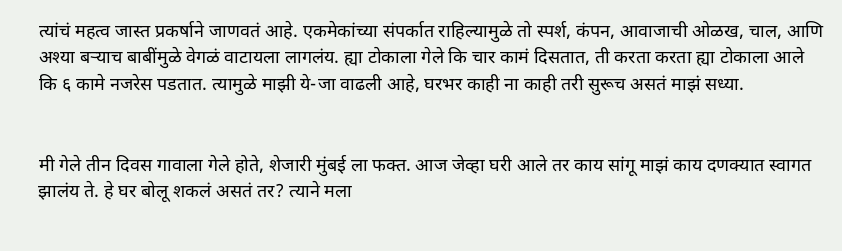त्यांचं महत्व जास्त प्रकर्षाने जाणवतं आहे. एकमेकांच्या संपर्कात राहिल्यामुळे तो स्पर्श, कंपन, आवाजाची ओळख, चाल, आणि अश्या बऱ्याच बाबींमुळे वेगळं वाटायला लागलंय. ह्या टोकाला गेले कि चार कामं दिसतात, ती करता करता ह्या टोकाला आले कि ६ कामे नजरेस पडतात. त्यामुळे माझी ये-जा वाढली आहे, घरभर काही ना काही तरी सुरूच असतं माझं सध्या.


मी गेले तीन दिवस गावाला गेले होते, शेजारी मुंबई ला फक्त. आज जेव्हा घरी आले तर काय सांगू माझं काय दणक्यात स्वागत झालंय ते. हे घर बोलू शकलं असतं तर? त्याने मला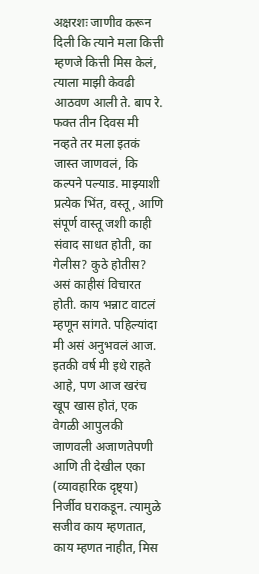अक्षरशः जाणीव करून दिली कि त्याने मला कित्ती म्हणजे कित्ती मिस केलं, त्याला माझी केवढी आठवण आली ते. बाप रे. फक्त तीन दिवस मी नव्हते तर मला इतकं जास्त जाणवलं, कि कल्पने पल्याड. माझ्याशी प्रत्येक भिंत, वस्तू, आणि संपूर्ण वास्तू जशी काही संवाद साधत होती, का गेलीस? कुठे होतीस? असं काहीसं विचारत होती. काय भन्नाट वाटलं म्हणून सांगते. पहिल्यांदा मी असं अनुभवलं आज. इतकी वर्ष मी इथे राहते आहे, पण आज खरंच खूप खास होतं, एक वेगळी आपुलकी जाणवली अजाणतेपणी आणि ती देखील एका (व्यावहारिक दृष्ट्या) निर्जीव घराकडून. त्यामुळे सजीव काय म्हणतात, काय म्हणत नाहीत, मिस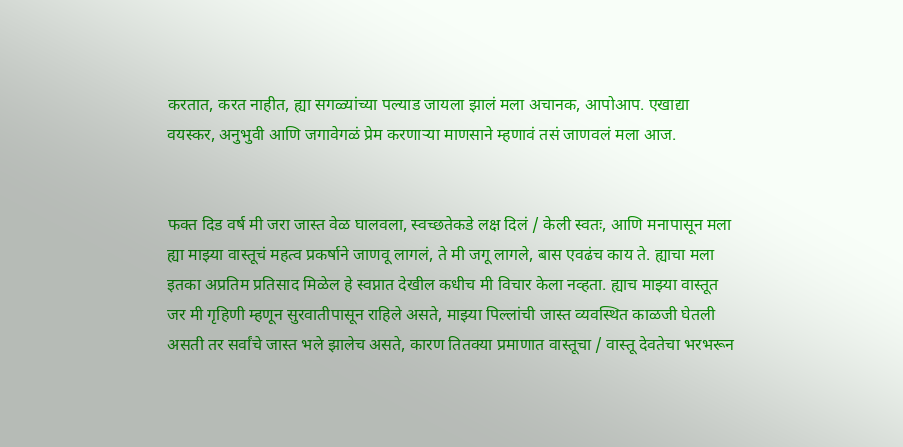करतात, करत नाहीत, ह्या सगळ्यांच्या पल्याड जायला झालं मला अचानक, आपोआप. एखाद्या वयस्कर, अनुभुवी आणि जगावेगळं प्रेम करणाऱ्या माणसाने म्हणावं तसं जाणवलं मला आज.


फक्त दिड वर्ष मी जरा जास्त वेळ घालवला, स्वच्छतेकडे लक्ष दिलं / केली स्वतः, आणि मनापासून मला ह्या माझ्या वास्तूचं महत्व प्रकर्षाने जाणवू लागलं, ते मी जगू लागले, बास एवढंच काय ते. ह्याचा मला इतका अप्रतिम प्रतिसाद मिळेल हे स्वप्नात देखील कधीच मी विचार केला नव्हता. ह्याच माझ्या वास्तूत जर मी गृहिणी म्हणून सुरवातीपासून राहिले असते, माझ्या पिल्लांची जास्त व्यवस्थित काळजी घेतली असती तर सर्वांचे जास्त भले झालेच असते, कारण तितक्या प्रमाणात वास्तूचा / वास्तू देवतेचा भरभरून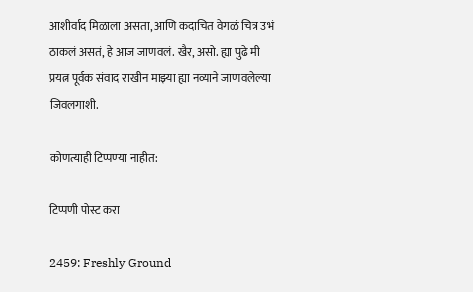आशीर्वाद मिळाला असता, आणि कदाचित वेगळं चित्र उभं ठाकलं असतं, हे आज जाणवलं. खैर, असो. ह्या पुढे मी प्रयत्न पूर्वक संवाद राखीन माझ्या ह्या नव्याने जाणवलेल्या जिवलगाशी.

कोणत्याही टिप्पण्‍या नाहीत:

टिप्पणी पोस्ट करा

2459: Freshly Ground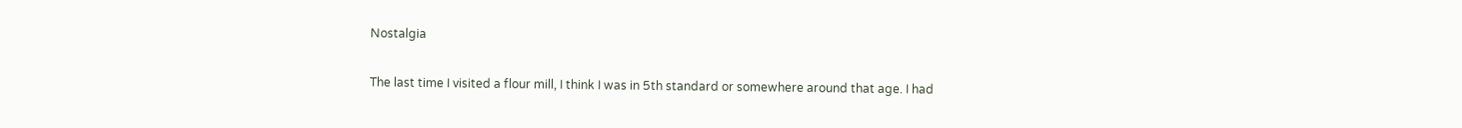Nostalgia

The last time I visited a flour mill, I think I was in 5th standard or somewhere around that age. I had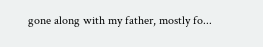gone along with my father, mostly fo...